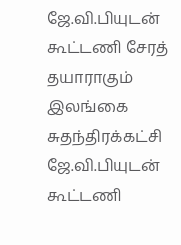ஜே.வி.பியுடன் கூட்டணி சேரத் தயாராகும் இலங்கை சுதந்திரக்கட்சி
ஜே.வி.பியுடன் கூட்டணி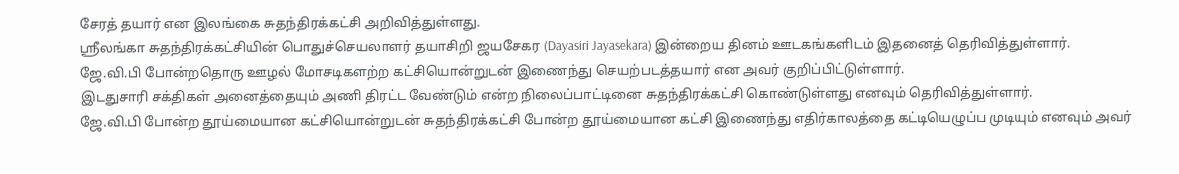சேரத் தயார் என இலங்கை சுதந்திரக்கட்சி அறிவித்துள்ளது.
ஶ்ரீலங்கா சுதந்திரக்கட்சியின் பொதுச்செயலாளர் தயாசிறி ஜயசேகர (Dayasiri Jayasekara) இன்றைய தினம் ஊடகங்களிடம் இதனைத் தெரிவித்துள்ளார்.
ஜே.வி.பி போன்றதொரு ஊழல் மோசடிகளற்ற கட்சியொன்றுடன் இணைந்து செயற்படத்தயார் என அவர் குறிப்பிட்டுள்ளார்.
இடதுசாரி சக்திகள் அனைத்தையும் அணி திரட்ட வேண்டும் என்ற நிலைப்பாட்டினை சுதந்திரக்கட்சி கொண்டுள்ளது எனவும் தெரிவித்துள்ளார்.
ஜே.வி.பி போன்ற தூய்மையான கட்சியொன்றுடன் சுதந்திரக்கட்சி போன்ற தூய்மையான கட்சி இணைந்து எதிர்காலத்தை கட்டியெழுப்ப முடியும் எனவும் அவர்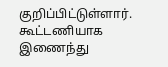குறிப்பிட்டுள்ளார்.
கூட்டணியாக இணைந்து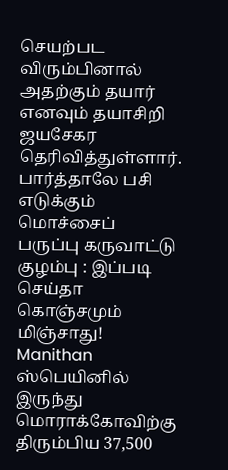செயற்பட விரும்பினால் அதற்கும் தயார் எனவும் தயாசிறி ஜயசேகர தெரிவித்துள்ளார்.
பார்த்தாலே பசி எடுக்கும் மொச்சைப் பருப்பு கருவாட்டு குழம்பு : இப்படி செய்தா கொஞ்சமும் மிஞ்சாது! Manithan
ஸ்பெயினில் இருந்து மொராக்கோவிற்கு திரும்பிய 37,500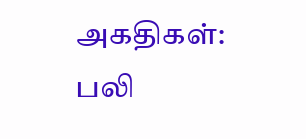அகதிகள்: பலி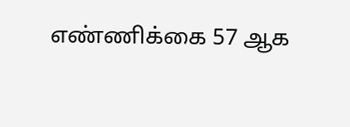எண்ணிக்கை 57 ஆக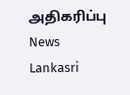அதிகரிப்பு News Lankasri